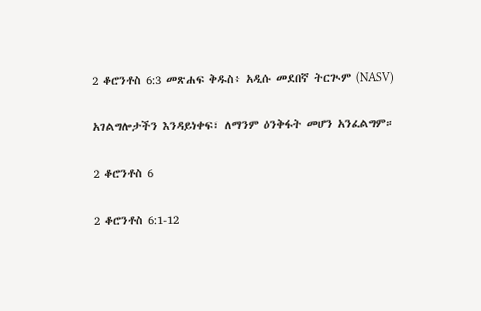2 ቆሮንቶስ 6:3 መጽሐፍ ቅዱስ፥ አዲሱ መደበኛ ትርጒም (NASV)

አገልግሎታችን እንዳይነቀፍ፣ ለማንም ዕንቅፋት መሆን አንፈልግም።

2 ቆሮንቶስ 6

2 ቆሮንቶስ 6:1-12